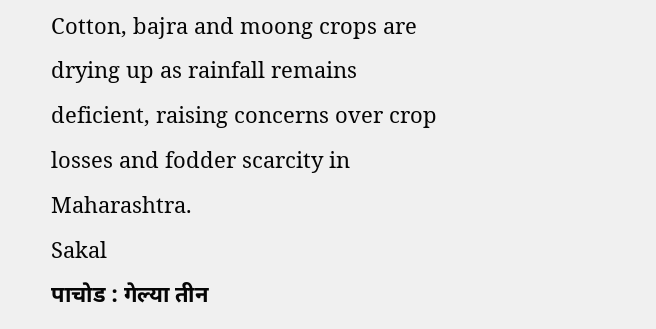Cotton, bajra and moong crops are drying up as rainfall remains deficient, raising concerns over crop losses and fodder scarcity in Maharashtra.
Sakal
पाचोड : गेल्या तीन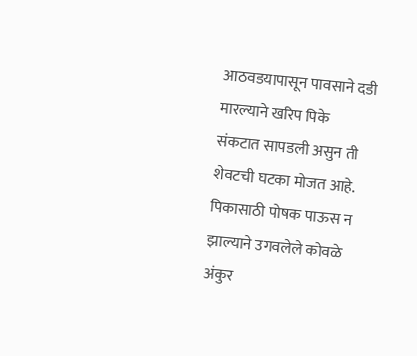आठवडयापासून पावसाने दडी मारल्याने खरिप पिके संकटात सापडली असुन ती शेवटची घटका मोजत आहे. पिकासाठी पोषक पाऊस न झाल्याने उगवलेले कोवळे अंकुर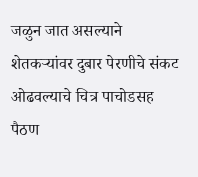जळुन जात असल्याने शेतकऱ्यांवर दुबार पेरणीचे संकट ओढवल्याचे चित्र पाचोडसह पैठण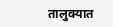तालुक्यात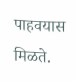पाहवयास मिळते.